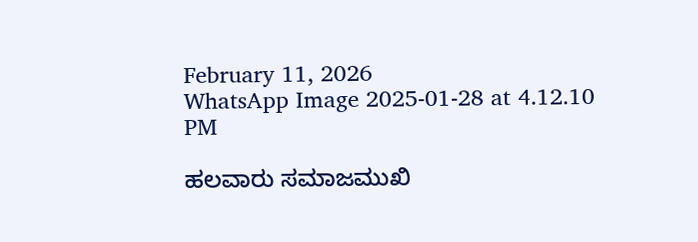February 11, 2026
WhatsApp Image 2025-01-28 at 4.12.10 PM

ಹಲವಾರು ಸಮಾಜಮುಖಿ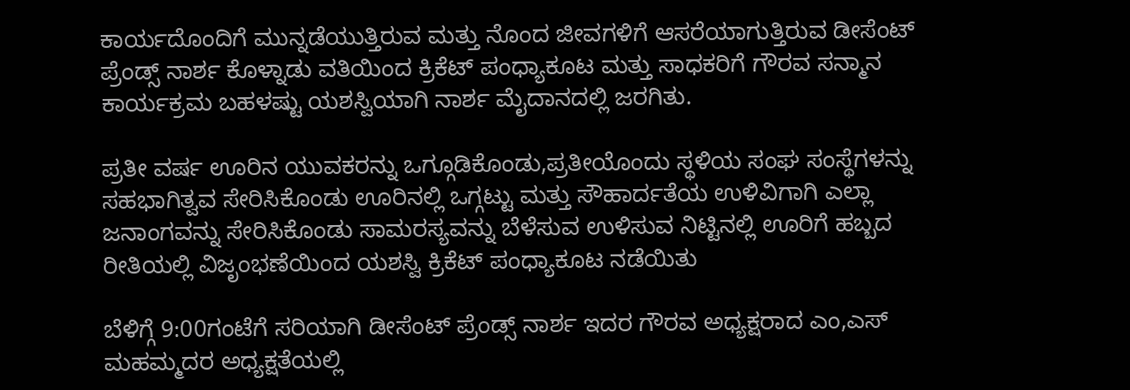ಕಾರ್ಯದೊಂದಿಗೆ ಮುನ್ನಡೆಯುತ್ತಿರುವ ಮತ್ತು ನೊಂದ ಜೀವಗಳಿಗೆ ಆಸರೆಯಾಗುತ್ತಿರುವ ಡೀಸೆಂಟ್ ಪ್ರೆಂಡ್ಸ್ ನಾರ್ಶ ಕೊಳ್ನಾಡು ವತಿಯಿಂದ ಕ್ರಿಕೆಟ್ ಪಂಧ್ಯಾಕೂಟ ಮತ್ತು ಸಾಧಕರಿಗೆ ಗೌರವ ಸನ್ಮಾನ ಕಾರ್ಯಕ್ರಮ ಬಹಳಷ್ಟು ಯಶಸ್ವಿಯಾಗಿ ನಾರ್ಶ ಮೈದಾನದಲ್ಲಿ ಜರಗಿತು.

ಪ್ರತೀ ವರ್ಷ ಊರಿನ ಯುವಕರನ್ನು ಒಗ್ಗೂಡಿಕೊಂಡು,ಪ್ರತೀಯೊಂದು ಸ್ಥಳಿಯ ಸಂಘ ಸಂಸ್ಥೆಗಳನ್ನು ಸಹಭಾಗಿತ್ವವ ಸೇರಿಸಿಕೊಂಡು ಊರಿನಲ್ಲಿ ಒಗ್ಗಟ್ಟು ಮತ್ತು ಸೌಹಾರ್ದತೆಯ ಉಳಿವಿಗಾಗಿ ಎಲ್ಲಾ ಜನಾಂಗವನ್ನು ಸೇರಿಸಿಕೊಂಡು ಸಾಮರಸ್ಯವನ್ನು ಬೆಳೆಸುವ ಉಳಿಸುವ ನಿಟ್ಟಿನಲ್ಲಿ ಊರಿಗೆ ಹಬ್ಬದ ರೀತಿಯಲ್ಲಿ ವಿಜೃಂಭಣೆಯಿಂದ ಯಶಸ್ವಿ ಕ್ರಿಕೆಟ್ ಪಂಧ್ಯಾಕೂಟ ನಡೆಯಿತು

ಬೆಳಿಗ್ಗೆ 9:00ಗಂಟೆಗೆ ಸರಿಯಾಗಿ ಡೀಸೆಂಟ್ ಪ್ರೆಂಡ್ಸ್ ನಾರ್ಶ ಇದರ ಗೌರವ ಅಧ್ಯಕ್ಷರಾದ ಎಂ,ಎಸ್ ಮಹಮ್ಮದರ ಅಧ್ಯಕ್ಷತೆಯಲ್ಲಿ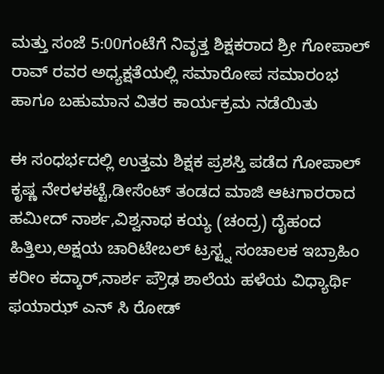ಮತ್ತು ಸಂಜೆ 5:00ಗಂಟೆಗೆ ನಿವೃತ್ತ ಶಿಕ್ಷಕರಾದ ಶ್ರೀ ಗೋಪಾಲ್ ರಾವ್ ರವರ ಅಧ್ಯಕ್ಷತೆಯಲ್ಲಿ ಸಮಾರೋಪ ಸಮಾರಂಭ ಹಾಗೂ ಬಹುಮಾನ ವಿತರ ಕಾರ್ಯಕ್ರಮ ನಡೆಯಿತು

ಈ ಸಂಧರ್ಭದಲ್ಲಿ ಉತ್ತಮ ಶಿಕ್ಷಕ ಪ್ರಶಸ್ತಿ ಪಡೆದ ಗೋಪಾಲ್ ಕೃಷ್ಣ ನೇರಳಕಟ್ಟೆ,ಡೀಸೆಂಟ್ ತಂಡದ ಮಾಜಿ ಆಟಗಾರರಾದ ಹಮೀದ್ ನಾರ್ಶ,ವಿಶ್ವನಾಥ ಕಯ್ಯ (ಚಂದ್ರ) ದೈಹಂದ ಹಿತ್ತಿಲು,ಅಕ್ಷಯ ಚಾರಿಟೇಬಲ್ ಟ್ರಸ್ಟ್ನ ಸಂಚಾಲಕ ಇಬ್ರಾಹಿಂ ಕರೀಂ ಕದ್ಕಾರ್,ನಾರ್ಶ ಪ್ರೌಢ ಶಾಲೆಯ ಹಳೆಯ ವಿಧ್ಯಾರ್ಥಿ ಫಯಾಝ್ ಎನ್ ಸಿ ರೋಡ್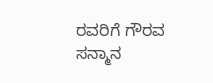ರವರಿಗೆ ಗೌರವ ಸನ್ಮಾನ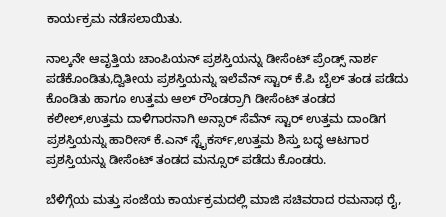ಕಾರ್ಯಕ್ರಮ ನಡೆಸಲಾಯಿತು.

ನಾಲ್ಕನೇ ಆವೃತ್ತಿಯ ಚಾಂಪಿಯನ್ ಪ್ರಶಸ್ತಿಯನ್ನು ಡೀಸೆಂಟ್ ಪ್ರೆಂಡ್ಸ್ ನಾರ್ಶ ಪಡೆಕೊಂಡಿತು,ದ್ವಿತೀಯ ಪ್ರಶಸ್ತಿಯನ್ನು ಇಲೆವೆನ್ ಸ್ಟಾರ್ ಕೆ.ಪಿ ಬೈಲ್ ತಂಡ ಪಡೆದು ಕೊಂಡಿತು ಹಾಗೂ ಉತ್ತಮ ಆಲ್ ರೌಂಡರ್ರಾಗಿ ಡೀಸೆಂಟ್ ತಂಡದ ಕಲೀಲ್,ಉತ್ತಮ ದಾಳಿಗಾರನಾಗಿ ಅನ್ಸಾರ್ ಸೆವೆನ್ ಸ್ಟಾರ್ ಉತ್ತಮ ದಾಂಡಿಗ ಪ್ರಶಸ್ತಿಯನ್ನು ಹಾರೀಸ್ ಕೆ.ಎನ್ ಸ್ಟೈಕರ್ಸ್,ಉತ್ತಮ ಶಿಸ್ತು ಬದ್ಧ ಆಟಗಾರ ಪ್ರಶಸ್ತಿಯನ್ನು ಡೀಸೆಂಟ್ ತಂಡದ ಮನ್ಸೂರ್ ಪಡೆದು ಕೊಂಡರು.

ಬೆಳಿಗ್ಗೆಯ ಮತ್ತು ಸಂಜೆಯ ಕಾರ್ಯಕ್ರಮದಲ್ಲಿ ಮಾಜಿ ಸಚಿವರಾದ ರಮನಾಥ ರೈ,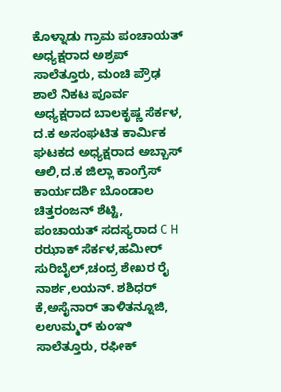ಕೊಳ್ನಾಡು ಗ್ರಾಮ ಪಂಚಾಯತ್ ಅಧ್ಯಕ್ಷರಾದ ಅಶ್ರಪ್ ಸಾಲೆತ್ತೂರು, ಮಂಚಿ ಪ್ರೌಢ ಶಾಲೆ ನಿಕಟ ಪೂರ್ವ ಅಧ್ಯಕ್ಷರಾದ ಬಾಲಕೃಷ್ಣ ಸೆರ್ಕಳ, ದ.ಕ ಅಸಂಘಟಿತ ಕಾರ್ಮಿಕ ಘಟಕದ ಅಧ್ಯಕ್ಷರಾದ ಅಬ್ಬಾಸ್ ಆಲಿ,ದ.ಕ ಜಿಲ್ಲಾ ಕಾಂಗ್ರೆಸ್ ಕಾರ್ಯದರ್ಶಿ ಬೊಂಡಾಲ ಚಿತ್ತರಂಜನ್ ಶೆಟ್ಟಿ, ಪಂಚಾಯತ್ ಸದಸ್ಯರಾದ C H ರಝಾಕ್ ಸೆರ್ಕಳ,ಹಮೀರ್ ಸುರಿಬೈಲ್,ಚಂದ್ರ ಶೇಖರ ರೈ ನಾರ್ಶ,ಲಯನ್. ಶಶಿಧರ್ ಕೆ,ಅಸೈನಾರ್ ತಾಳಿತನ್ನೂಜಿ, ಲಉಮ್ಮರ್ ಕುಂಞಿ ಸಾಲೆತ್ತೂರು, ರಫೀಕ್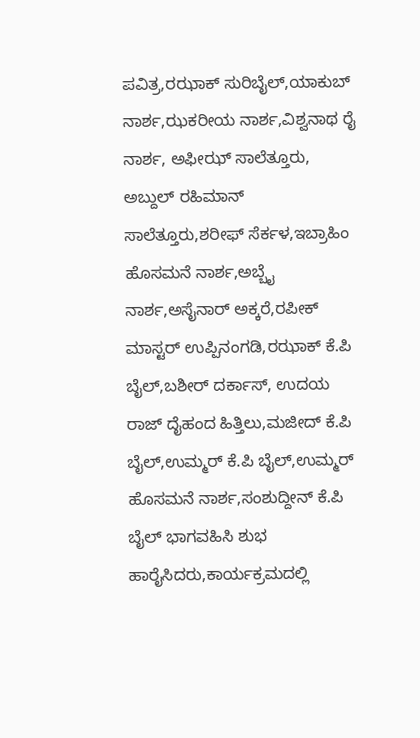ಪವಿತ್ರ,ರಝಾಕ್ ಸುರಿಬೈಲ್,ಯಾಕುಬ್ ನಾರ್ಶ,ಝಕರೀಯ ನಾರ್ಶ,ವಿಶ್ವನಾಥ ರೈ ನಾರ್ಶ, ಅಫೀಝ್ ಸಾಲೆತ್ತೂರು, ಅಬ್ದುಲ್ ರಹಿಮಾನ್ ಸಾಲೆತ್ತೂರು,ಶರೀಫ್ ಸೆರ್ಕಳ,ಇಬ್ರಾಹಿಂ ಹೊಸಮನೆ ನಾರ್ಶ,ಅಬ್ಬೈ ನಾರ್ಶ,ಅಸೈನಾರ್ ಅಕ್ಕರೆ,ರಪೀಕ್ ಮಾಸ್ಟರ್ ಉಪ್ಪಿನಂಗಡಿ,ರಝಾಕ್ ಕೆ.ಪಿ ಬೈಲ್,ಬಶೀರ್ ದರ್ಕಾಸ್, ಉದಯ ರಾಜ್ ದೈಹಂದ ಹಿತ್ತಿಲು,ಮಜೀದ್ ಕೆ.ಪಿ ಬೈಲ್,ಉಮ್ಮರ್ ಕೆ.ಪಿ ಬೈಲ್,ಉಮ್ಮರ್ ಹೊಸಮನೆ ನಾರ್ಶ,ಸಂಶುದ್ದೀನ್ ಕೆ.ಪಿ ಬೈಲ್ ಭಾಗವಹಿಸಿ ಶುಭ ಹಾರೈಸಿದರು,ಕಾರ್ಯಕ್ರಮದಲ್ಲಿ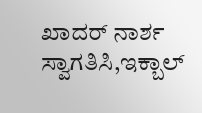ಖಾದರ್ ನಾರ್ಶ ಸ್ವಾಗತಿಸಿ,ಇಕ್ಬಾಲ್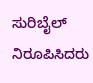ಸುರಿಬೈಲ್ ನಿರೂಪಿಸಿದರು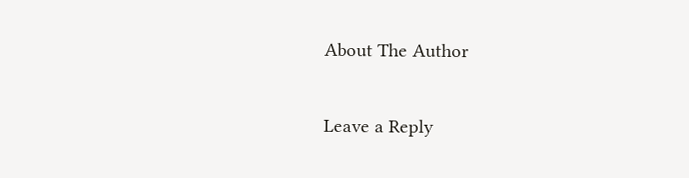About The Author

Leave a Reply